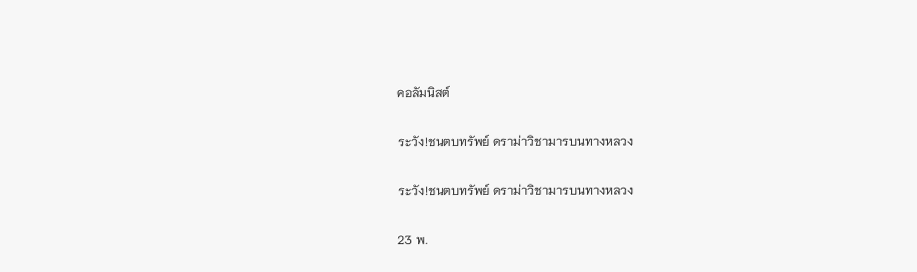คอลัมนิสต์

ระวัง!ชนตบทรัพย์ ดราม่าวิชามารบนทางหลวง

ระวัง!ชนตบทรัพย์ ดราม่าวิชามารบนทางหลวง

23 พ.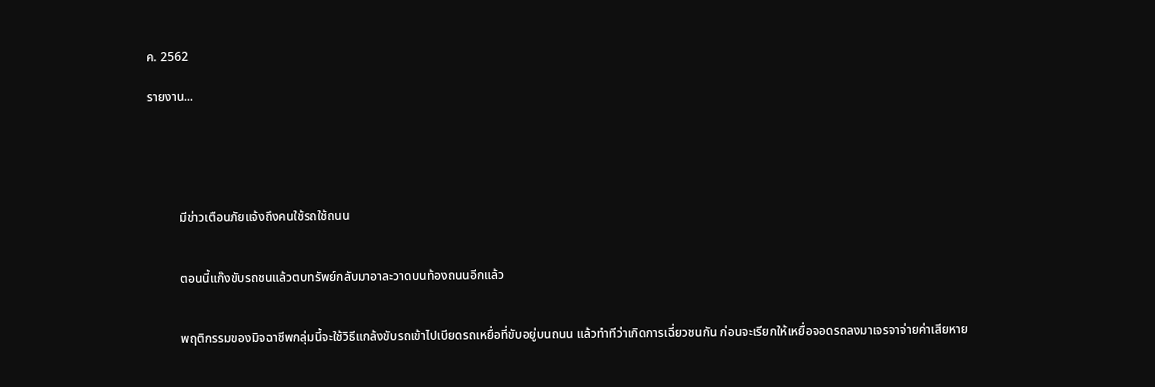ค. 2562

รายงาน...





          มีข่าวเตือนภัยแจ้งถึงคนใช้รถใช้ถนน


          ตอนนี้แก๊งขับรถชนแล้วตบทรัพย์กลับมาอาละวาดบนท้องถนนอีกแล้ว


          พฤติกรรมของมิจฉาชีพกลุ่มนี้จะใช้วิธีแกล้งขับรถเข้าไปเบียดรถเหยื่อที่ขับอยู่บนถนน แล้วทำทีว่าเกิดการเฉี่ยวชนกัน ก่อนจะเรียกให้เหยื่อจอดรถลงมาเจรจาจ่ายค่าเสียหาย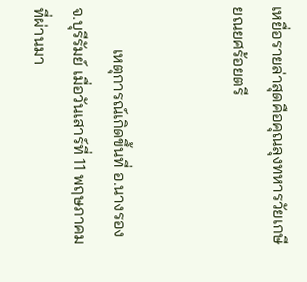เหยื่อรายล่าสุดคือคุณลุงทหารวัยเกษียณยศร้อยตรี


          เหตุการณ์เกิดขึ้นที่ อ.นางรอง จ.บุรีรัมย์ เมื่อวันเสาร์ที่ 11 พฤษภาคม ที่ผ่านมา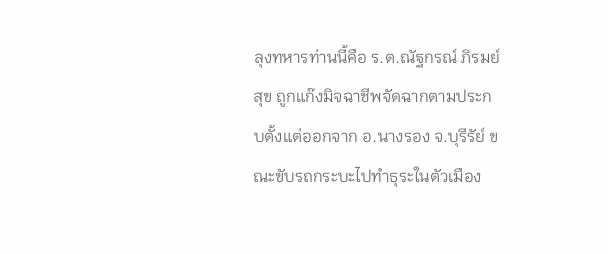ลุงทหารท่านนี้คือ ร.ต.ณัฐกรณ์ ภิรมย์สุข ถูกแก๊งมิจฉาชีพจัดฉากตามประกบตั้งแต่ออกจาก อ.นางรอง จ.บุรีรัย์ ขณะขับรถกระบะไปทำธุระในตัวเมือง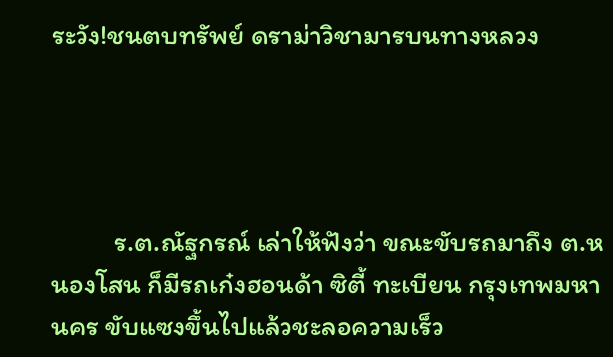ระวัง!ชนตบทรัพย์ ดราม่าวิชามารบนทางหลวง




          ร.ต.ณัฐกรณ์ เล่าให้ฟังว่า ขณะขับรถมาถึง ต.หนองโสน ก็มีรถเก๋งฮอนด้า ซิตี้ ทะเบียน กรุงเทพมหานคร ขับแซงขึ้นไปแล้วชะลอความเร็ว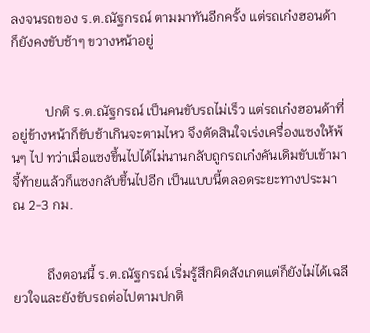ลงจนรถของ ร.ต.ณัฐกรณ์ ตามมาทันอีกครั้ง แต่รถเก๋งฮอนด้า ก็ยังคงขับช้าๆ ขวางหน้าอยู่


          ปกติ ร.ต.ณัฐกรณ์ เป็นคนขับรถไม่เร็ว แต่รถเก๋งฮอนด้าที่อยู่ข้างหน้าก็ขับช้าเกินจะตามไหว จึงตัดสินใจเร่งเครื่องแซงให้พ้นๆ ไป ทว่าเมื่อแซงขึ้นไปได้ไม่นานกลับถูกรถเก๋งคันเดิมขับเข้ามาจี้ท้ายแล้วก็แซงกลับขึ้นไปอีก เป็นแบบนี้ตลอดระยะทางประมาณ 2-3 กม.


          ถึงตอนนี้ ร.ต.ณัฐกรณ์ เริ่มรู้สึกผิดสังเกตแต่ก็ยังไม่ได้เฉลียวใจและยังขับรถต่อไปตามปกติ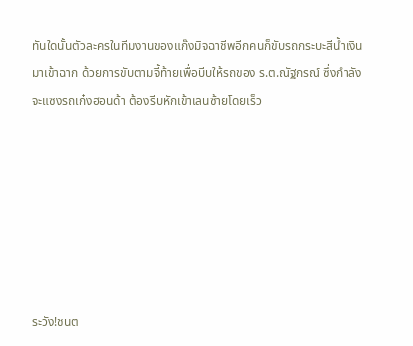ทันใดนั้นตัวละครในทีมงานของแก๊งมิจฉาชีพอีกคนก็ขับรถกระบะสีน้ำเงินมาเข้าฉาก ด้วยการขับตามจี้ท้ายเพื่อบีบให้รถของ ร.ต.ณัฐกรณ์ ซึ่งกำลังจะแซงรถเก๋งฮอนด้า ต้องรีบหักเข้าเลนซ้ายโดยเร็ว







ระวัง!ชนต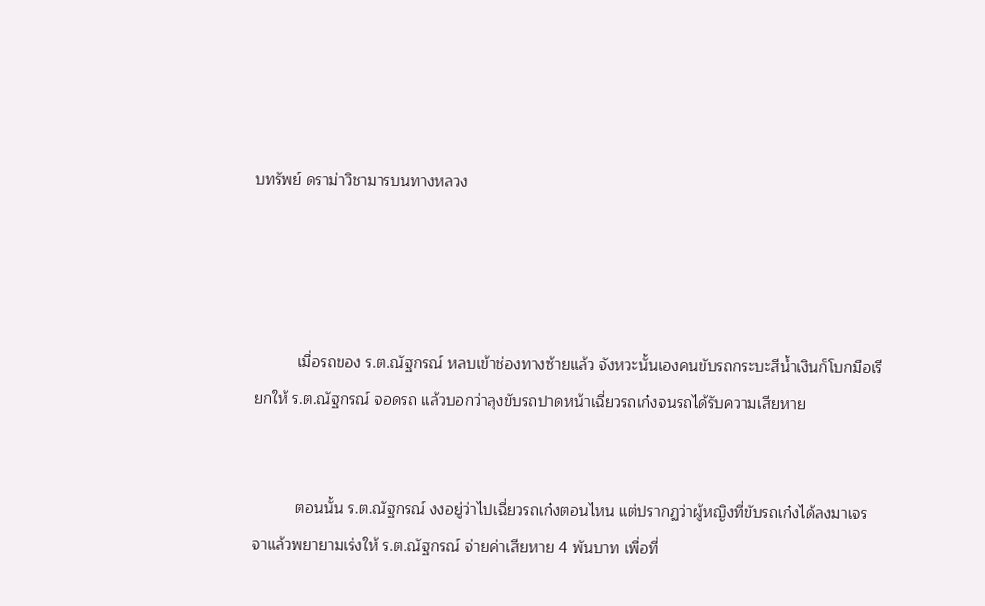บทรัพย์ ดราม่าวิชามารบนทางหลวง




          เมื่อรถของ ร.ต.ณัฐกรณ์ หลบเข้าช่องทางซ้ายแล้ว จังหวะนั้นเองคนขับรถกระบะสีน้ำเงินก็โบกมือเรียกให้ ร.ต.ณัฐกรณ์ จอดรถ แล้วบอกว่าลุงขับรถปาดหน้าเฉี่ยวรถเก๋งจนรถได้รับความเสียหาย


          ตอนนั้น ร.ต.ณัฐกรณ์ งงอยู่ว่าไปเฉี่ยวรถเก๋งตอนไหน แต่ปรากฏว่าผู้หญิงที่ขับรถเก๋งได้ลงมาเจรจาแล้วพยายามเร่งให้ ร.ต.ณัฐกรณ์ จ่ายค่าเสียหาย 4 พันบาท เพื่อที่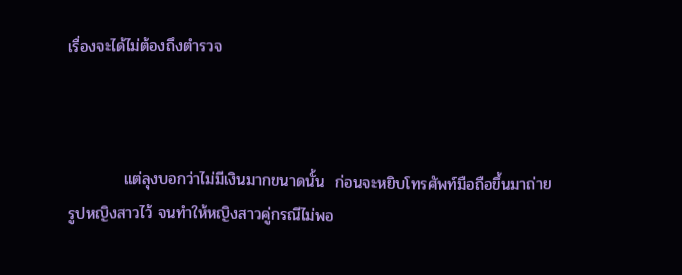เรื่องจะได้ไม่ต้องถึงตำรวจ



          แต่ลุงบอกว่าไม่มีเงินมากขนาดนั้น  ก่อนจะหยิบโทรศัพท์มือถือขึ้นมาถ่ายรูปหญิงสาวไว้ จนทำให้หญิงสาวคู่กรณีไม่พอ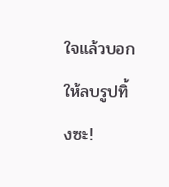ใจแล้วบอกให้ลบรูปทิ้งซะ!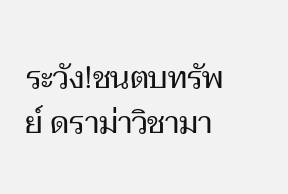ระวัง!ชนตบทรัพย์ ดราม่าวิชามา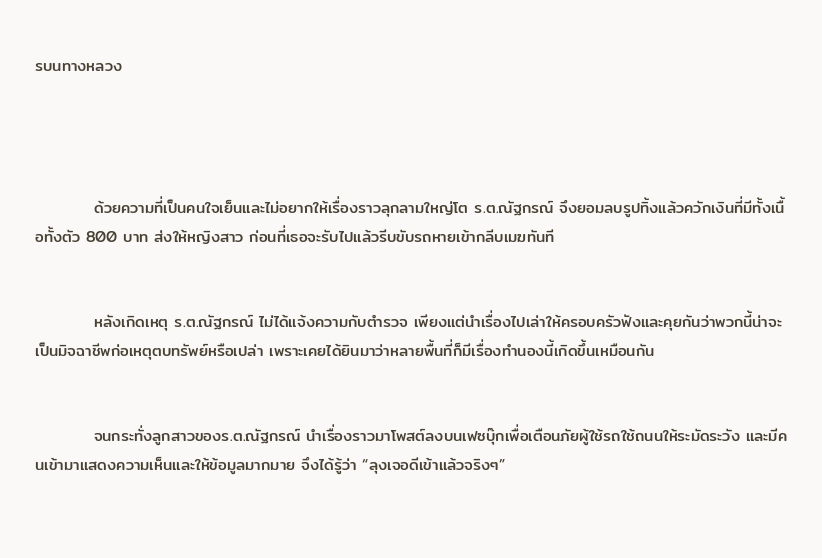รบนทางหลวง




          ด้วยความที่เป็นคนใจเย็นและไม่อยากให้เรื่องราวลุกลามใหญ่โต ร.ต.ณัฐกรณ์ จึงยอมลบรูปทิ้งแล้วควักเงินที่มีทั้งเนื้อทั้งตัว 800 บาท ส่งให้หญิงสาว ก่อนที่เธอจะรับไปแล้วรีบขับรถหายเข้ากลีบเมฆทันที


          หลังเกิดเหตุ ร.ต.ณัฐกรณ์ ไม่ได้แจ้งความกับตำรวจ เพียงแต่นำเรื่องไปเล่าให้ครอบครัวฟังและคุยกันว่าพวกนี้น่าจะเป็นมิจฉาชีพก่อเหตุตบทรัพย์หรือเปล่า เพราะเคยได้ยินมาว่าหลายพื้นที่ก็มีเรื่องทำนองนี้เกิดขึ้นเหมือนกัน


          จนกระทั่งลูกสาวของร.ต.ณัฐกรณ์ นำเรื่องราวมาโพสต์ลงบนเฟซบุ๊กเพื่อเตือนภัยผู้ใช้รถใช้ถนนให้ระมัดระวัง และมีคนเข้ามาแสดงความเห็นและให้ข้อมูลมากมาย จึงได้รู้ว่า “ลุงเจอดีเข้าแล้วจริงๆ”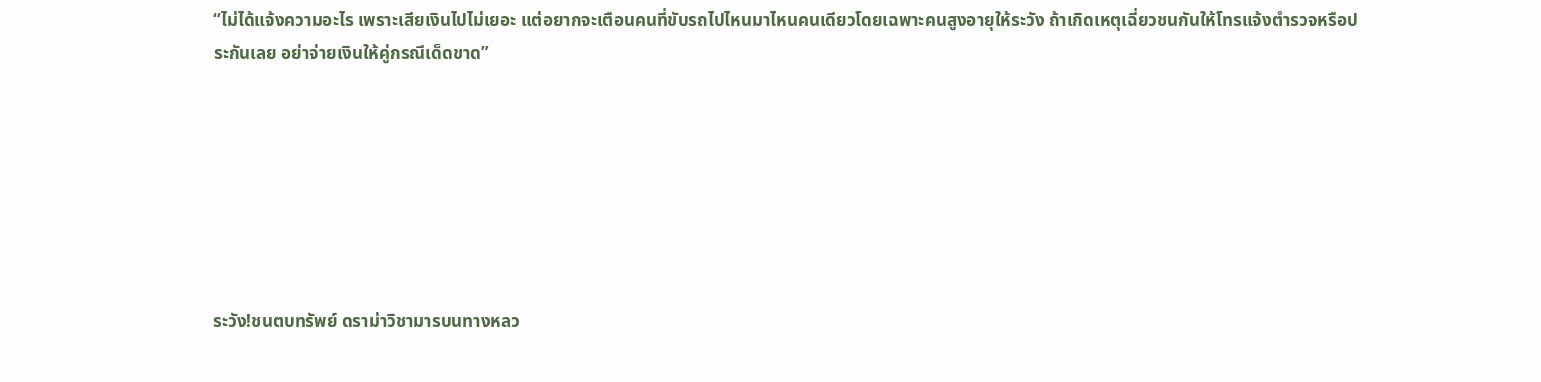“ไม่ได้แจ้งความอะไร เพราะเสียเงินไปไม่เยอะ แต่อยากจะเตือนคนที่ขับรถไปไหนมาไหนคนเดียวโดยเฉพาะคนสูงอายุให้ระวัง ถ้าเกิดเหตุเฉี่ยวชนกันให้โทรแจ้งตำรวจหรือประกันเลย อย่าจ่ายเงินให้คู่กรณีเด็ดขาด”







ระวัง!ชนตบทรัพย์ ดราม่าวิชามารบนทางหลว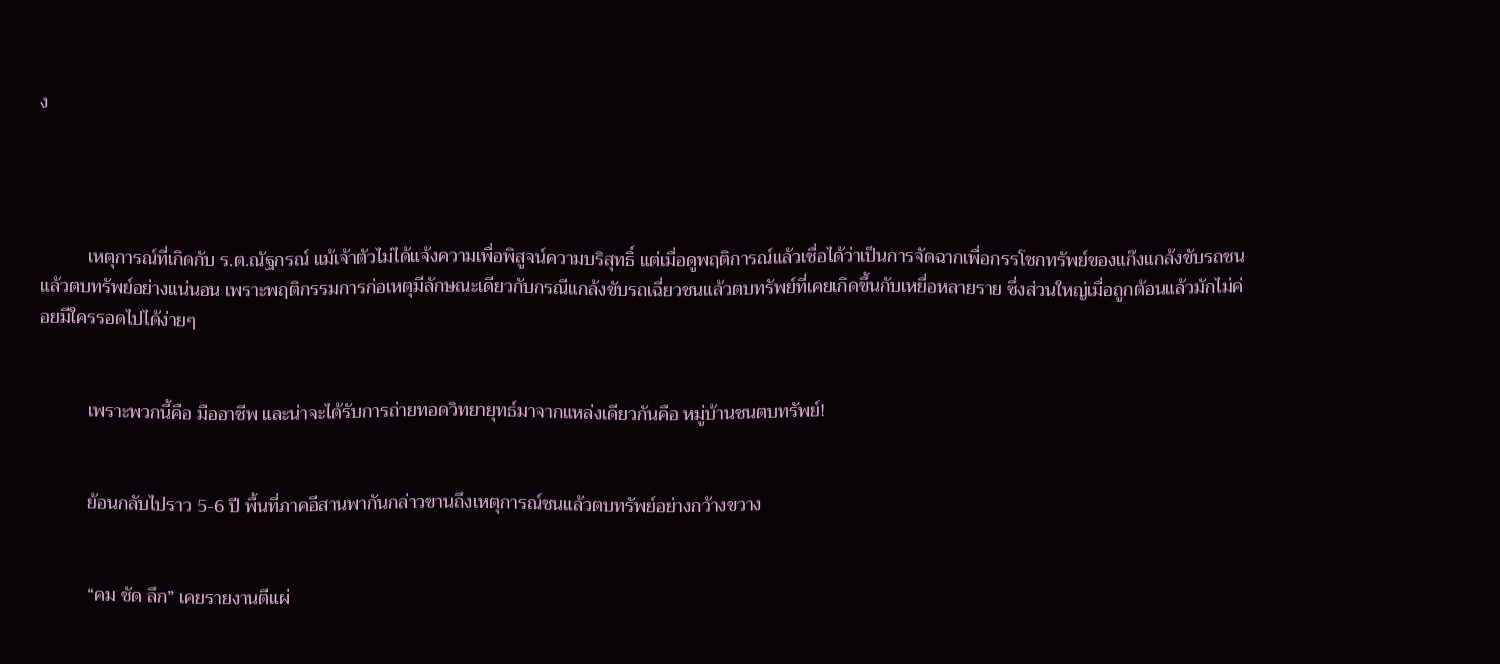ง




          เหตุการณ์ที่เกิดกับ ร.ต.ณัฐกรณ์ แม้เจ้าตัวไม่ได้แจ้งความเพื่อพิสูจน์ความบริสุทธิ์ แต่เมื่อดูพฤติการณ์แล้วเชื่อได้ว่าเป็นการจัดฉากเพื่อกรรโชกทรัพย์ของแก๊งแกล้งขับรถชนแล้วตบทรัพย์อย่างแน่นอน เพราะพฤติกรรมการก่อเหตุมีลักษณะเดียวกับกรณีแกล้งขับรถเฉี่ยวชนแล้วตบทรัพย์ที่เคยเกิดขึ้นกับเหยื่อหลายราย ซึ่งส่วนใหญ่เมื่อถูกต้อนแล้วมักไม่ค่อยมีใครรอดไปได้ง่ายๆ


          เพราะพวกนี้คือ มืออาชีพ และน่าจะได้รับการถ่ายทอดวิทยายุทธ์มาจากแหล่งเดียวกันคือ หมู่บ้านชนตบทรัพย์!


          ย้อนกลับไปราว 5-6 ปี พื้นที่ภาคอีสานพากันกล่าวขานถึงเหตุการณ์ชนแล้วตบทรัพย์อย่างกว้างขวาง


          “คม ชัด ลึก” เคยรายงานตีแผ่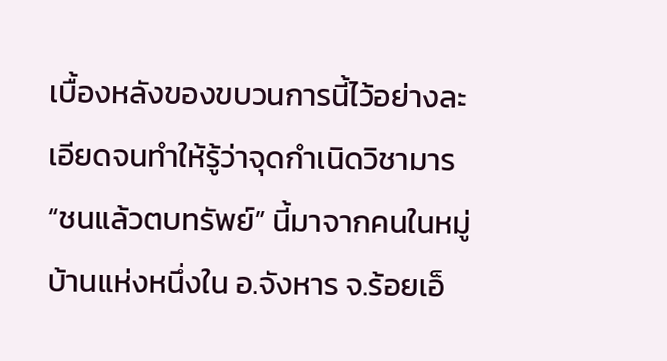เบื้องหลังของขบวนการนี้ไว้อย่างละเอียดจนทำให้รู้ว่าจุดกำเนิดวิชามาร “ชนแล้วตบทรัพย์” นี้มาจากคนในหมู่บ้านแห่งหนึ่งใน อ.จังหาร จ.ร้อยเอ็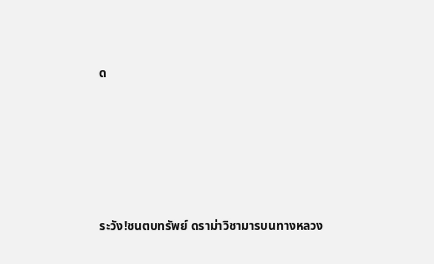ด







ระวัง!ชนตบทรัพย์ ดราม่าวิชามารบนทางหลวง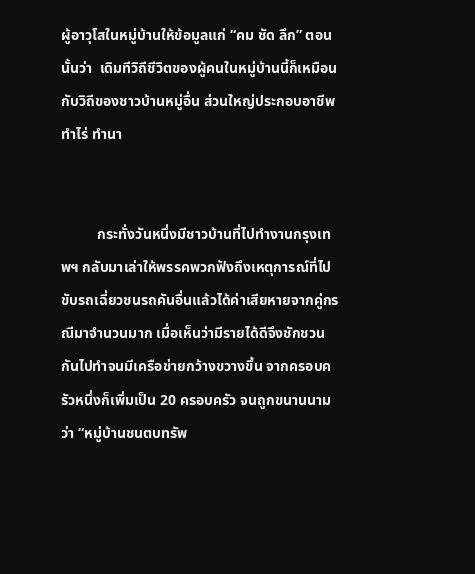ผู้อาวุโสในหมู่บ้านให้ข้อมูลแก่ “คม ชัด ลึก” ตอนนั้นว่า  เดิมทีวิถีชีวิตของผู้คนในหมู่บ้านนี้ก็เหมือนกับวิถีของชาวบ้านหมู่อื่น ส่วนใหญ่ประกอบอาชีพทำไร่ ทำนา


          กระทั่งวันหนึ่งมีชาวบ้านที่ไปทำงานกรุงเทพฯ กลับมาเล่าให้พรรคพวกฟังถึงเหตุการณ์ที่ไปขับรถเฉี่ยวชนรถคันอื่นแล้วได้ค่าเสียหายจากคู่กรณีมาจำนวนมาก เมื่อเห็นว่ามีรายได้ดีจึงชักชวนกันไปทำจนมีเครือข่ายกว้างขวางขึ้น จากครอบครัวหนึ่งก็เพิ่มเป็น 20 ครอบครัว จนถูกขนานนามว่า “หมู่บ้านชนตบทรัพ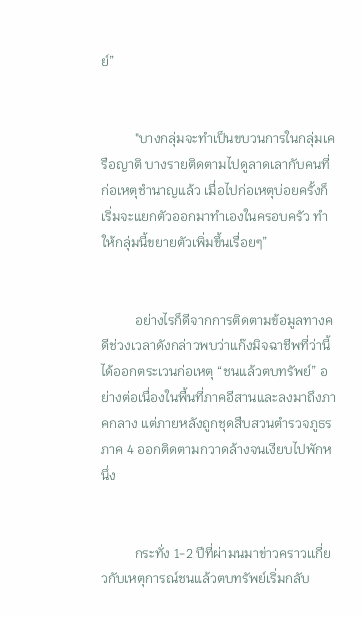ย์”


          "บางกลุ่มจะทำเป็นขบวนการในกลุ่มเครือญาติ บางรายติดตามไปดูลาดเลากับคนที่ก่อเหตุชำนาญแล้ว เมื่อไปก่อเหตุบ่อยครั้งก็เริ่มจะแยกตัวออกมาทำเองในครอบครัว ทำให้กลุ่มนี้ขยายตัวเพิ่มขึ้นเรื่อยๆ”


          อย่างไรก็ดีจากการติดตามข้อมูลทางคดีช่วงเวลาดังกล่าวพบว่าแก๊งมิจฉาชีพที่ว่านี้ได้ออกตระเวนก่อเหตุ “ชนแล้วตบทรัพย์” อย่างต่อเนื่องในพื้นที่ภาคอีสานและลงมาถึงภาคกลาง แต่ภายหลังถูกชุดสืบสวนตำรวจภูธรภาค 4 ออกติดตามกวาดล้างจนเงียบไปพักหนึ่ง


          กระทั่ง 1-2 ปีที่ผ่ามนมาข่าวคราวเเกี่ยวกับเหตุการณ์ชนแล้วตบทรัพย์เริ่มกลับ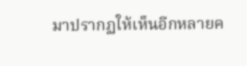มาปรากฏให้เห็นอีกหลายค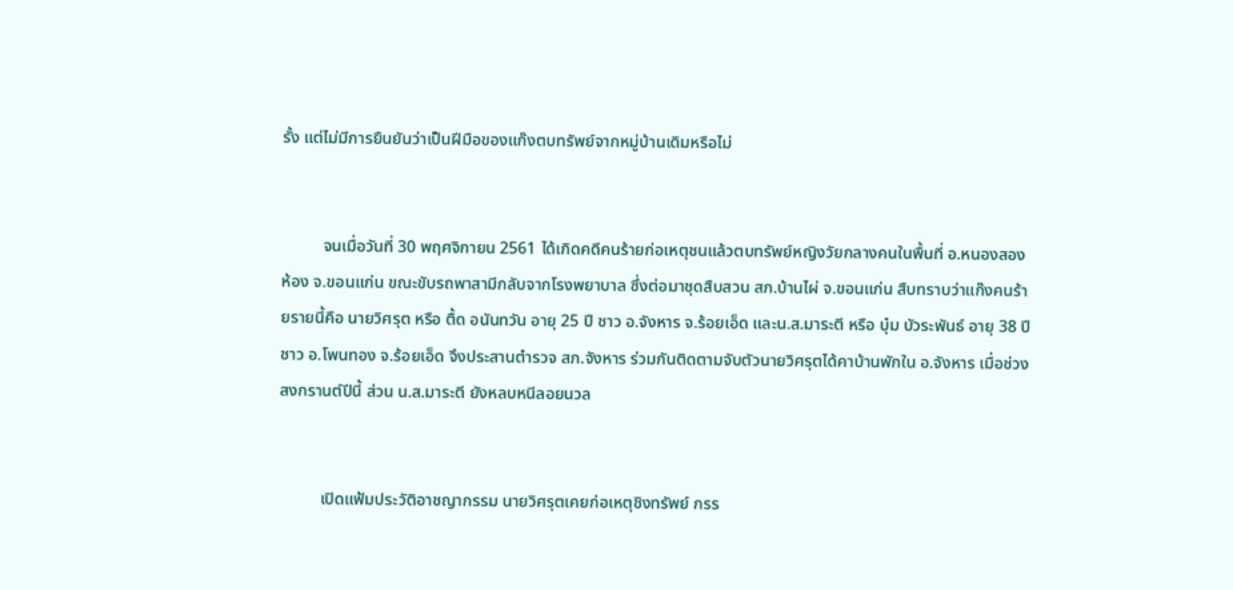รั้ง แต่ไม่มีการยืนยันว่าเป็นฝีมือของแก๊งตบทรัพย์จากหมู่บ้านเดิมหรือไม่


          จนเมื่อวันที่ 30 พฤศจิกายน 2561 ได้เกิดคดีคนร้ายก่อเหตุชนแล้วตบทรัพย์หญิงวัยกลางคนในพื้นที่ อ.หนองสองห้อง จ.ขอนแก่น ขณะขับรถพาสามีกลับจากโรงพยาบาล ซึ่งต่อมาชุดสืบสวน สภ.บ้านไผ่ จ.ขอนแก่น สืบทราบว่าแก๊งคนร้ายรายนี้คือ นายวิศรุต หรือ ตื้ด อนันทวัน อายุ 25 ปี ชาว อ.จังหาร จ.ร้อยเอ็ด และน.ส.มาระตี หรือ บุ๋ม บัวระพันธ์ อายุ 38 ปี ชาว อ.โพนทอง จ.ร้อยเอ็ด จึงประสานตำรวจ สภ.จังหาร ร่วมกันติดตามจับตัวนายวิศรุตได้คาบ้านพักใน อ.จังหาร เมื่อช่วงสงกรานต์ปีนี้ ส่วน น.ส.มาระตี ยังหลบหนีลอยนวล


          เปิดแฟ้มประวัติอาชญากรรม นายวิศรุตเคยก่อเหตุชิงทรัพย์ กรร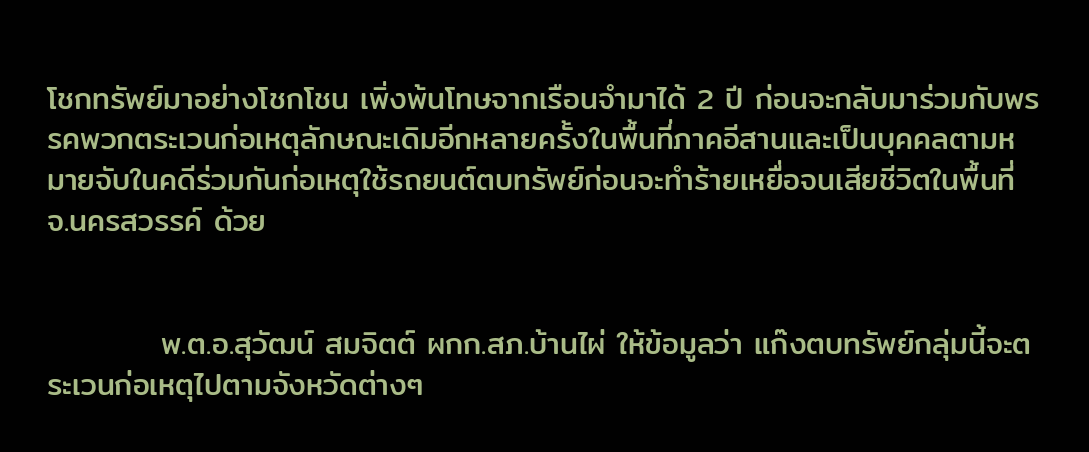โชกทรัพย์มาอย่างโชกโชน เพิ่งพ้นโทษจากเรือนจำมาได้ 2 ปี ก่อนจะกลับมาร่วมกับพรรคพวกตระเวนก่อเหตุลักษณะเดิมอีกหลายครั้งในพื้นที่ภาคอีสานและเป็นบุคคลตามหมายจับในคดีร่วมกันก่อเหตุใช้รถยนต์ตบทรัพย์ก่อนจะทำร้ายเหยื่อจนเสียชีวิตในพื้นที่ จ.นครสวรรค์ ด้วย


          พ.ต.อ.สุวัฒน์ สมจิตต์ ผกก.สภ.บ้านไผ่ ให้ข้อมูลว่า แก๊งตบทรัพย์กลุ่มนี้จะตระเวนก่อเหตุไปตามจังหวัดต่างๆ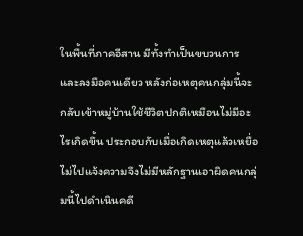ในพื้นที่ภาคอีสาน มีทั้งทำเป็นขบวนการและลงมือคนเดียว หลังก่อเหตุคนกลุ่มนี้จะกลับเข้าหมู่บ้านใช้ชีวิตปกติเหมือนไม่มีอะไรเกิดขึ้น ประกอบกับเมื่อเกิดเหตุแล้วเหยื่อไม่ไปแจ้งความจึงไม่มีหลักฐานเอาผิดคนกลุ่มนี้ไปดำเนินคดี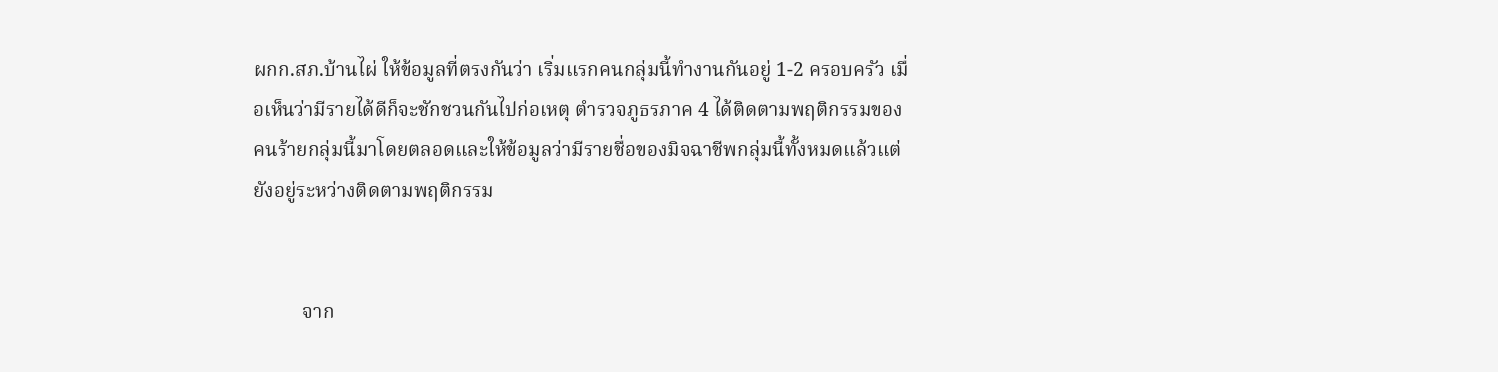ผกก.สภ.บ้านไผ่ ให้ข้อมูลที่ตรงกันว่า เริ่มแรกคนกลุ่มนี้ทำงานกันอยู่ 1-2 ครอบครัว เมื่อเห็นว่ามีรายได้ดีก็จะชักชวนกันไปก่อเหตุ ตำรวจภูธรภาค 4 ได้ติดตามพฤติกรรมของคนร้ายกลุ่มนี้มาโดยตลอดและให้ข้อมูลว่ามีรายชื่อของมิจฉาชีพกลุ่มนี้ทั้งหมดแล้วแต่ยังอยู่ระหว่างติดตามพฤติกรรม


          จาก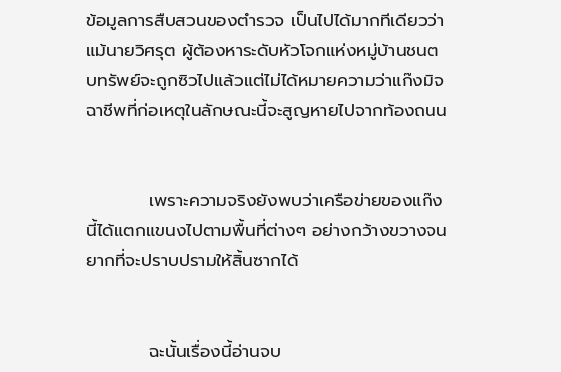ข้อมูลการสืบสวนของตำรวจ เป็นไปได้มากทีเดียวว่า แม้นายวิศรุต ผู้ต้องหาระดับหัวโจกแห่งหมู่บ้านชนตบทรัพย์จะถูกซิวไปแล้วแต่ไม่ได้หมายความว่าแก๊งมิจฉาชีพที่ก่อเหตุในลักษณะนี้จะสูญหายไปจากท้องถนน


          เพราะความจริงยังพบว่าเครือข่ายของแก๊งนี้ได้แตกแขนงไปตามพื้นที่ต่างๆ อย่างกว้างขวางจนยากที่จะปราบปรามให้สิ้นซากได้


          ฉะนั้นเรื่องนี้อ่านจบ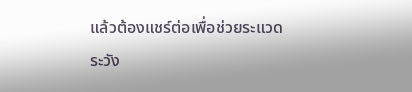แล้วต้องแชร์ต่อเพื่อช่วยระแวดระวัง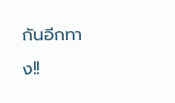กันอีกทาง!!